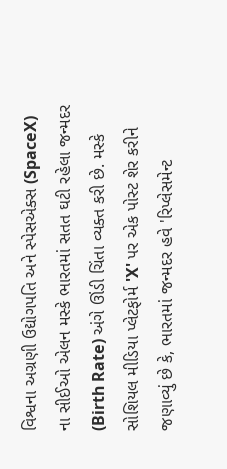વિશ્વના અગ્રણી ઉદ્યોગપતિ અને સ્પેસએક્સ (SpaceX) ના સીઈઓ એલન મસ્કે ભારતમાં સતત ઘટી રહેલા જન્મદર (Birth Rate) અંગે ઊંડી ચિંતા વ્યક્ત કરી છે. મસ્કે સોશિયલ મીડિયા પ્લેટફોર્મ 'X' પર એક પોસ્ટ શેર કરીને જણાવ્યું છે કે, ભારતમાં જન્મદર હવે 'રિપ્લેસમેન્ટ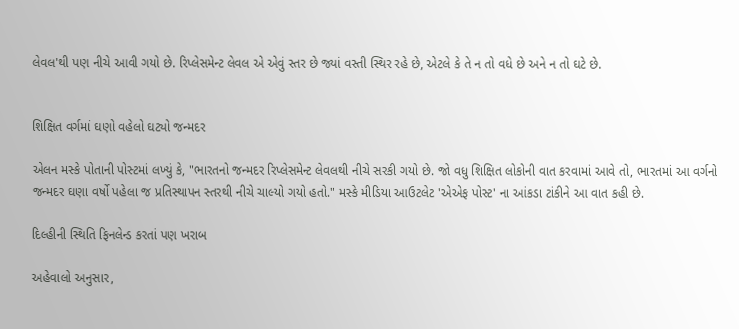લેવલ'થી પણ નીચે આવી ગયો છે. રિપ્લેસમેન્ટ લેવલ એ એવું સ્તર છે જ્યાં વસ્તી સ્થિર રહે છે, એટલે કે તે ન તો વધે છે અને ન તો ઘટે છે.


શિક્ષિત વર્ગમાં ઘણો વહેલો ઘટ્યો જન્મદર

એલન મસ્કે પોતાની પોસ્ટમાં લખ્યું કે, "ભારતનો જન્મદર રિપ્લેસમેન્ટ લેવલથી નીચે સરકી ગયો છે. જો વધુ શિક્ષિત લોકોની વાત કરવામાં આવે તો, ભારતમાં આ વર્ગનો જન્મદર ઘણા વર્ષો પહેલા જ પ્રતિસ્થાપન સ્તરથી નીચે ચાલ્યો ગયો હતો." મસ્કે મીડિયા આઉટલેટ 'એએફ પોસ્ટ' ના આંકડા ટાંકીને આ વાત કહી છે.

દિલ્હીની સ્થિતિ ફિનલેન્ડ કરતાં પણ ખરાબ

અહેવાલો અનુસાર,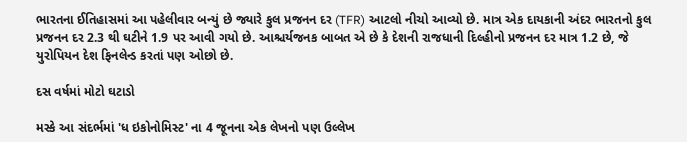ભારતના ઈતિહાસમાં આ પહેલીવાર બન્યું છે જ્યારે કુલ પ્રજનન દર (TFR) આટલો નીચો આવ્યો છે. માત્ર એક દાયકાની અંદર ભારતનો કુલ પ્રજનન દર 2.3 થી ઘટીને 1.9 પર આવી ગયો છે. આશ્ચર્યજનક બાબત એ છે કે દેશની રાજધાની દિલ્હીનો પ્રજનન દર માત્ર 1.2 છે, જે યુરોપિયન દેશ ફિનલેન્ડ કરતાં પણ ઓછો છે.

દસ વર્ષમાં મોટો ઘટાડો

મસ્કે આ સંદર્ભમાં 'ધ ઇકોનોમિસ્ટ' ના 4 જૂનના એક લેખનો પણ ઉલ્લેખ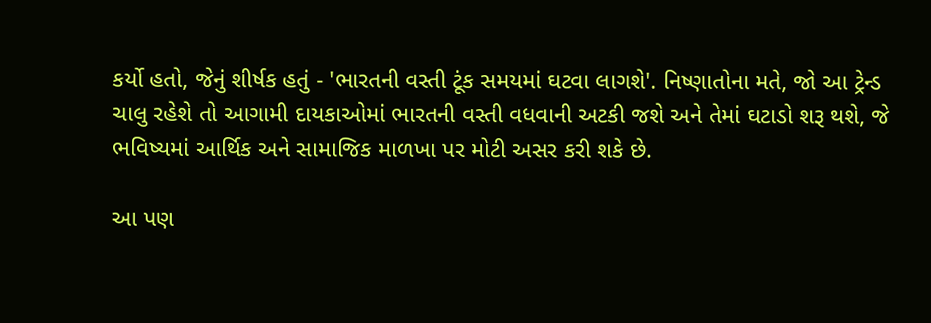કર્યો હતો, જેનું શીર્ષક હતું - 'ભારતની વસ્તી ટૂંક સમયમાં ઘટવા લાગશે'. નિષ્ણાતોના મતે, જો આ ટ્રેન્ડ ચાલુ રહેશે તો આગામી દાયકાઓમાં ભારતની વસ્તી વધવાની અટકી જશે અને તેમાં ઘટાડો શરૂ થશે, જે ભવિષ્યમાં આર્થિક અને સામાજિક માળખા પર મોટી અસર કરી શકે છે.

આ પણ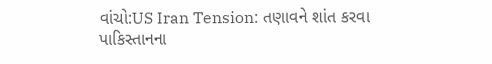વાંચો:US Iran Tension: તણાવને શાંત કરવા પાકિસ્તાનના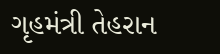ગૃહમંત્રી તેહરાન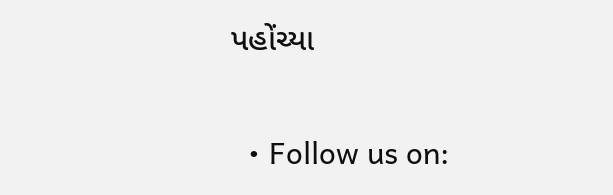પહોંચ્યા

  • Follow us on: